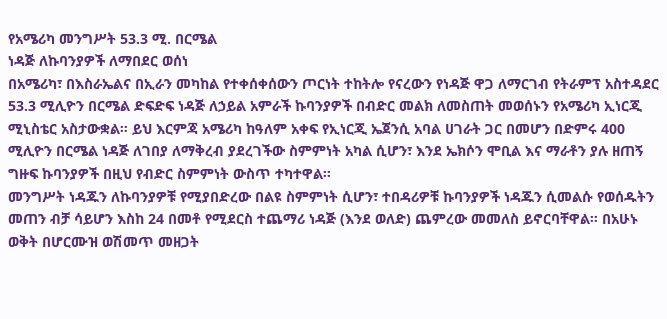የአሜሪካ መንግሥት 53.3 ሚ. በርሜል
ነዳጅ ለኩባንያዎች ለማበደር ወሰነ
በአሜሪካ፣ በእስራኤልና በኢራን መካከል የተቀሰቀሰውን ጦርነት ተከትሎ የናረውን የነዳጅ ዋጋ ለማርገብ የትራምፕ አስተዳደር 53.3 ሚሊዮን በርሜል ድፍድፍ ነዳጅ ለኃይል አምራች ኩባንያዎች በብድር መልክ ለመስጠት መወሰኑን የአሜሪካ ኢነርጂ ሚኒስቴር አስታውቋል። ይህ እርምጃ አሜሪካ ከዓለም አቀፍ የኢነርጂ ኤጀንሲ አባል ሀገራት ጋር በመሆን በድምሩ 400 ሚሊዮን በርሜል ነዳጅ ለገበያ ለማቅረብ ያደረገችው ስምምነት አካል ሲሆን፣ እንደ ኤክሶን ሞቢል እና ማራቶን ያሉ ዘጠኝ ግዙፍ ኩባንያዎች በዚህ የብድር ስምምነት ውስጥ ተካተዋል።
መንግሥት ነዳጁን ለኩባንያዎቹ የሚያበድረው በልዩ ስምምነት ሲሆን፣ ተበዳሪዎቹ ኩባንያዎች ነዳጁን ሲመልሱ የወሰዱትን መጠን ብቻ ሳይሆን እስከ 24 በመቶ የሚደርስ ተጨማሪ ነዳጅ (እንደ ወለድ) ጨምረው መመለስ ይኖርባቸዋል። በአሁኑ ወቅት በሆርሙዝ ወሽመጥ መዘጋት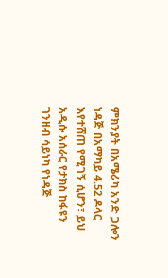ምክንያት በአሜሪካ አንድ ጋሎን ነዳጅ በአማካይ 4.52 ዶላር እየተሸጠ የሚገኝ ሲሆን፣ ይህ አዲሱ አሰራር የታክስ ከፋዩን ገንዘብ ሳይነካ የነዳጅ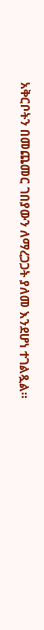አቅርቦትን በመጨመር ገበያውን ለማረጋጋት ያለመ እንደሆነ ተገልጿል።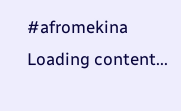#afromekina
Loading content...